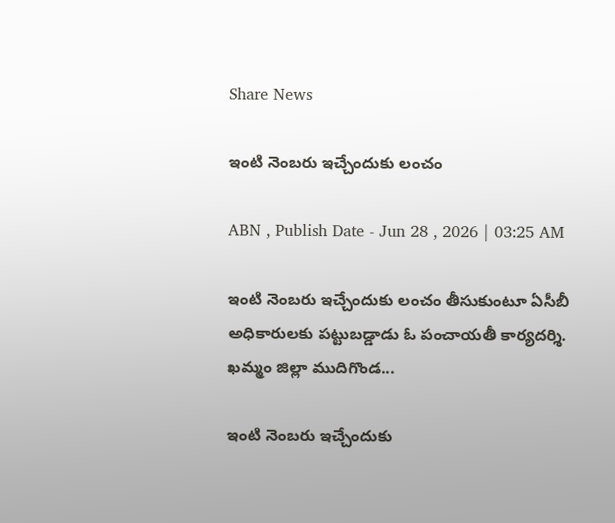Share News

ఇంటి నెంబరు ఇచ్చేందుకు లంచం

ABN , Publish Date - Jun 28 , 2026 | 03:25 AM

ఇంటి నెంబరు ఇచ్చేందుకు లంచం తీసుకుంటూ ఏసీబీ అధికారులకు పట్టుబడ్డాడు ఓ పంచాయతీ కార్యదర్శి. ఖమ్మం జిల్లా ముదిగొండ...

ఇంటి నెంబరు ఇచ్చేందుకు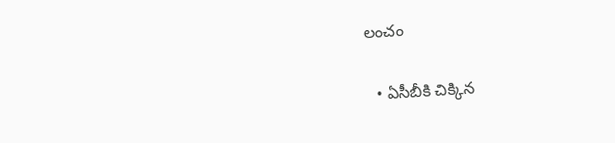లంచం

  • ఏసీబీకి చిక్కిన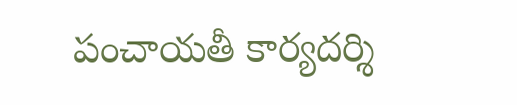పంచాయతీ కార్యదర్శి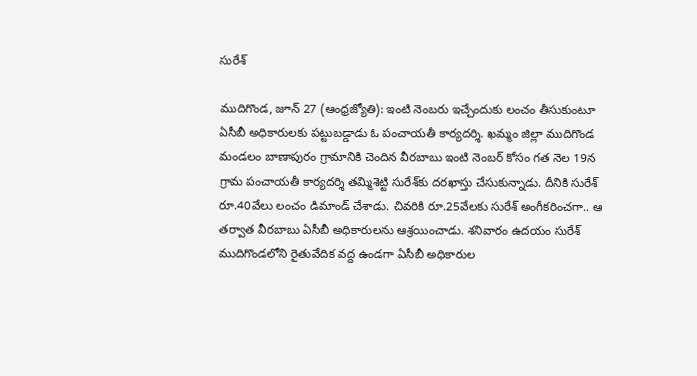సురేశ్‌

ముదిగొండ, జూన్‌ 27 (ఆంధ్రజ్యోతి): ఇంటి నెంబరు ఇచ్చేందుకు లంచం తీసుకుంటూ ఏసీబీ అధికారులకు పట్టుబడ్డాడు ఓ పంచాయతీ కార్యదర్శి. ఖమ్మం జిల్లా ముదిగొండ మండలం బాణాపురం గ్రామానికి చెందిన వీరబాబు ఇంటి నెంబర్‌ కోసం గత నెల 19న గ్రామ పంచాయతీ కార్యదర్శి తమ్మిశెట్టి సురేశ్‌కు దరఖాస్తు చేసుకున్నాడు. దీనికి సురేశ్‌ రూ.40వేలు లంచం డిమాండ్‌ చేశాడు. చివరికి రూ.25వేలకు సురేశ్‌ అంగీకరించగా.. ఆ తర్వాత వీరబాబు ఏసీబీ అధికారులను ఆశ్రయించాడు. శనివారం ఉదయం సురేశ్‌ ముదిగొండలోని రైతువేదిక వద్ద ఉండగా ఏసీబీ అధికారుల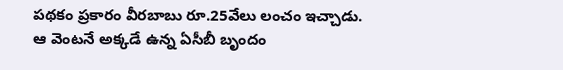పథకం ప్రకారం వీరబాబు రూ.25వేలు లంచం ఇచ్చాడు. ఆ వెంటనే అక్కడే ఉన్న ఏసీబీ బృందం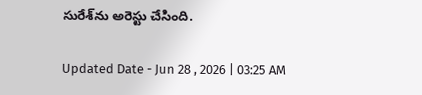సురేశ్‌ను అరెస్టు చేసింది.

Updated Date - Jun 28 , 2026 | 03:25 AM